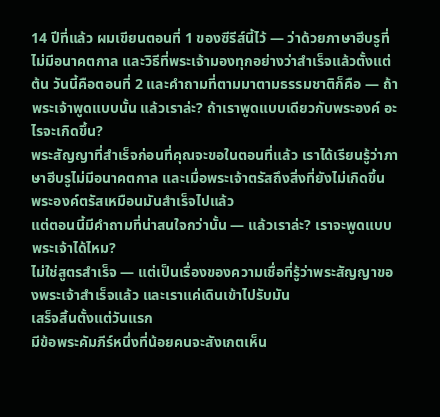14 ปีที่แล้ว ผมเขียนตอนที่ 1 ของซีรีส์นี้ไว้ — ว่าด้วยภาษาฮีบรูที่ไม่มีอนาคตกาล และวิธีที่พระเจ้ามองทุกอย่างว่าสำเร็จแล้วตั้งแต่ต้น วันนี้คือตอนที่ 2 และคำถามที่ตามมาตามธรรมชาติก็คือ — ถ้าพระเจ้าพูดแบบนั้น แล้วเราล่ะ? ถ้าเราพูดแบบเดียวกับพระองค์ อะไรจะเกิดขึ้น?
พระสัญญาที่สำเร็จก่อนที่คุณจะขอในตอนที่แล้ว เราได้เรียนรู้ว่าภาษาฮีบรูไม่มีอนาคตกาล และเมื่อพระเจ้าตรัสถึงสิ่งที่ยังไม่เกิดขึ้น พระองค์ตรัสเหมือนมันสำเร็จไปแล้ว
แต่ตอนนี้มีคำถามที่น่าสนใจกว่านั้น — แล้วเราล่ะ? เราจะพูดแบบพระเจ้าได้ไหม?
ไม่ใช่สูตรสำเร็จ — แต่เป็นเรื่องของความเชื่อที่รู้ว่าพระสัญญาของพระเจ้าสำเร็จแล้ว และเราแค่เดินเข้าไปรับมัน
เสร็จสิ้นตั้งแต่วันแรก
มีข้อพระคัมภีร์หนึ่งที่น้อยคนจะสังเกตเห็น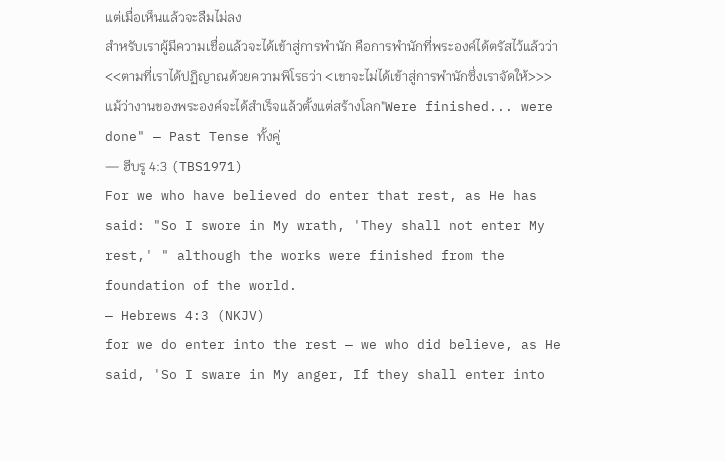แต่เมื่อเห็นแล้วจะลืมไม่ลง
สำหรับเราผู้มีความเชื่อแล้วจะได้เข้าสู่การพำนัก คือการพำนักที่พระองค์ได้ตรัสไว้แล้วว่า <<ตามที่เราได้ปฏิญาณด้วยความพิโรธว่า <เขาจะไม่ได้เข้าสู่การพำนักซึ่งเราจัดให้>>> แม้ว่างานของพระองค์จะได้สำเร็จแล้วตั้งแต่สร้างโลก"Were finished... were done" — Past Tense ทั้งคู่
— ฮีบรู 4:3 (TBS1971)
For we who have believed do enter that rest, as He has said: "So I swore in My wrath, 'They shall not enter My rest,' " although the works were finished from the foundation of the world.
— Hebrews 4:3 (NKJV)
for we do enter into the rest — we who did believe, as He said, 'So I sware in My anger, If they shall enter into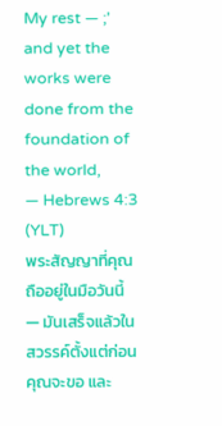My rest — ;' and yet the works were done from the foundation of the world,
— Hebrews 4:3 (YLT)
พระสัญญาที่คุณถืออยู่ในมือวันนี้ — มันเสร็จแล้วในสวรรค์ตั้งแต่ก่อนคุณจะขอ และ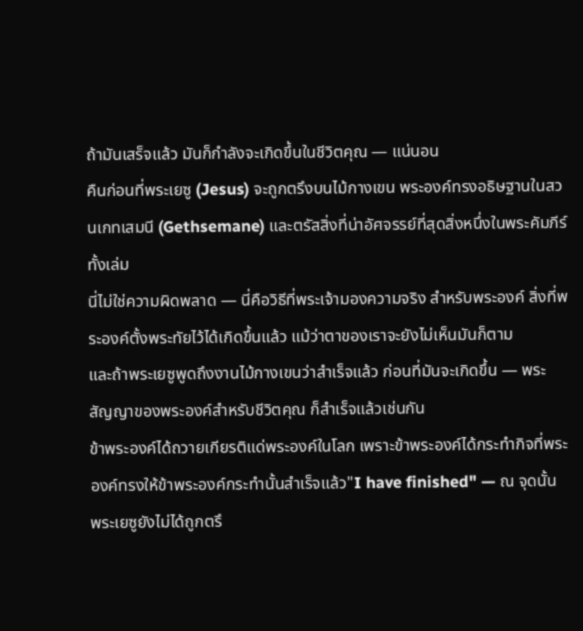ถ้ามันเสร็จแล้ว มันก็กำลังจะเกิดขึ้นในชีวิตคุณ — แน่นอน
คืนก่อนที่พระเยซู (Jesus) จะถูกตรึงบนไม้กางเขน พระองค์ทรงอธิษฐานในสวนเกทเสมนี (Gethsemane) และตรัสสิ่งที่น่าอัศจรรย์ที่สุดสิ่งหนึ่งในพระคัมภีร์ทั้งเล่ม
นี่ไม่ใช่ความผิดพลาด — นี่คือวิธีที่พระเจ้ามองความจริง สำหรับพระองค์ สิ่งที่พระองค์ตั้งพระทัยไว้ได้เกิดขึ้นแล้ว แม้ว่าตาของเราจะยังไม่เห็นมันก็ตาม
และถ้าพระเยซูพูดถึงงานไม้กางเขนว่าสำเร็จแล้ว ก่อนที่มันจะเกิดขึ้น — พระสัญญาของพระองค์สำหรับชีวิตคุณ ก็สำเร็จแล้วเช่นกัน
ข้าพระองค์ได้ถวายเกียรติแด่พระองค์ในโลก เพราะข้าพระองค์ได้กระทำกิจที่พระองค์ทรงให้ข้าพระองค์กระทำนั้นสำเร็จแล้ว"I have finished" — ณ จุดนั้น พระเยซูยังไม่ได้ถูกตรึ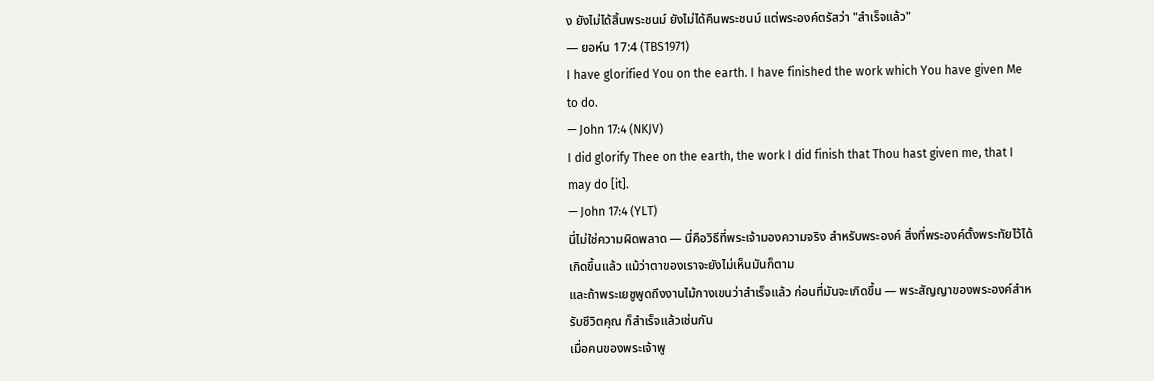ง ยังไม่ได้สิ้นพระชนม์ ยังไม่ได้คืนพระชนม์ แต่พระองค์ตรัสว่า "สำเร็จแล้ว"
— ยอห์น 17:4 (TBS1971)
I have glorified You on the earth. I have finished the work which You have given Me to do.
— John 17:4 (NKJV)
I did glorify Thee on the earth, the work I did finish that Thou hast given me, that I may do [it].
— John 17:4 (YLT)
นี่ไม่ใช่ความผิดพลาด — นี่คือวิธีที่พระเจ้ามองความจริง สำหรับพระองค์ สิ่งที่พระองค์ตั้งพระทัยไว้ได้เกิดขึ้นแล้ว แม้ว่าตาของเราจะยังไม่เห็นมันก็ตาม
และถ้าพระเยซูพูดถึงงานไม้กางเขนว่าสำเร็จแล้ว ก่อนที่มันจะเกิดขึ้น — พระสัญญาของพระองค์สำหรับชีวิตคุณ ก็สำเร็จแล้วเช่นกัน
เมื่อคนของพระเจ้าพู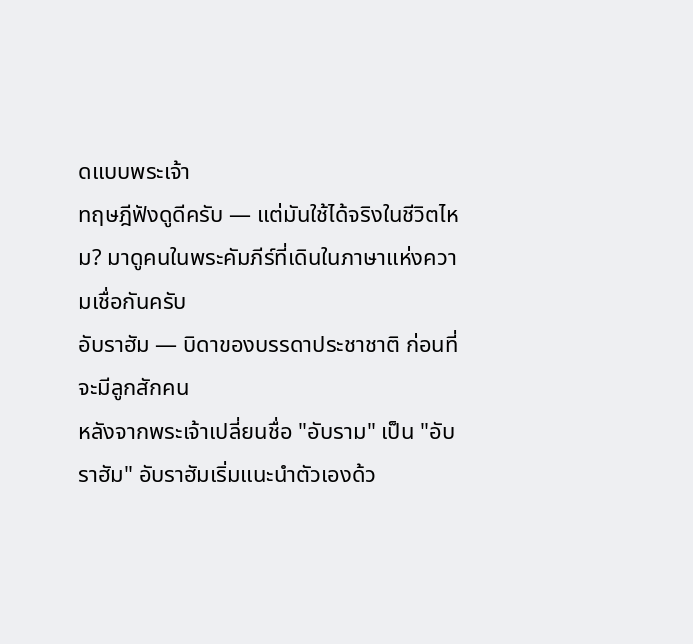ดแบบพระเจ้า
ทฤษฎีฟังดูดีครับ — แต่มันใช้ได้จริงในชีวิตไหม? มาดูคนในพระคัมภีร์ที่เดินในภาษาแห่งความเชื่อกันครับ
อับราฮัม — บิดาของบรรดาประชาชาติ ก่อนที่จะมีลูกสักคน
หลังจากพระเจ้าเปลี่ยนชื่อ "อับราม" เป็น "อับราฮัม" อับราฮัมเริ่มแนะนำตัวเองด้ว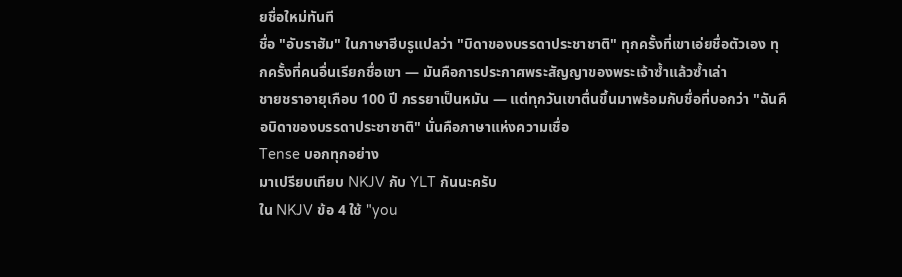ยชื่อใหม่ทันที
ชื่อ "อับราฮัม" ในภาษาฮีบรูแปลว่า "บิดาของบรรดาประชาชาติ" ทุกครั้งที่เขาเอ่ยชื่อตัวเอง ทุกครั้งที่คนอื่นเรียกชื่อเขา — มันคือการประกาศพระสัญญาของพระเจ้าซ้ำแล้วซ้ำเล่า
ชายชราอายุเกือบ 100 ปี ภรรยาเป็นหมัน — แต่ทุกวันเขาตื่นขึ้นมาพร้อมกับชื่อที่บอกว่า "ฉันคือบิดาของบรรดาประชาชาติ" นั่นคือภาษาแห่งความเชื่อ
Tense บอกทุกอย่าง
มาเปรียบเทียบ NKJV กับ YLT กันนะครับ
ใน NKJV ข้อ 4 ใช้ "you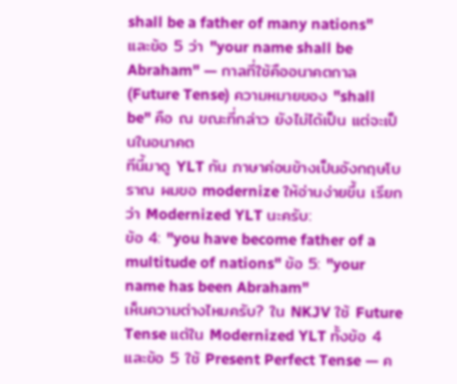shall be a father of many nations" และข้อ 5 ว่า "your name shall be Abraham" — กาลที่ใช้คืออนาคตกาล (Future Tense) ความหมายของ "shall be" คือ ณ ขณะที่กล่าว ยังไม่ได้เป็น แต่จะเป็นในอนาคต
ทีนี้มาดู YLT กัน ภาษาค่อนข้างเป็นอังกฤษโบราณ ผมขอ modernize ให้อ่านง่ายขึ้น เรียกว่า Modernized YLT นะครับ:
ข้อ 4: "you have become father of a multitude of nations" ข้อ 5: "your name has been Abraham"
เห็นความต่างไหมครับ? ใน NKJV ใช้ Future Tense แต่ใน Modernized YLT ทั้งข้อ 4 และข้อ 5 ใช้ Present Perfect Tense — ค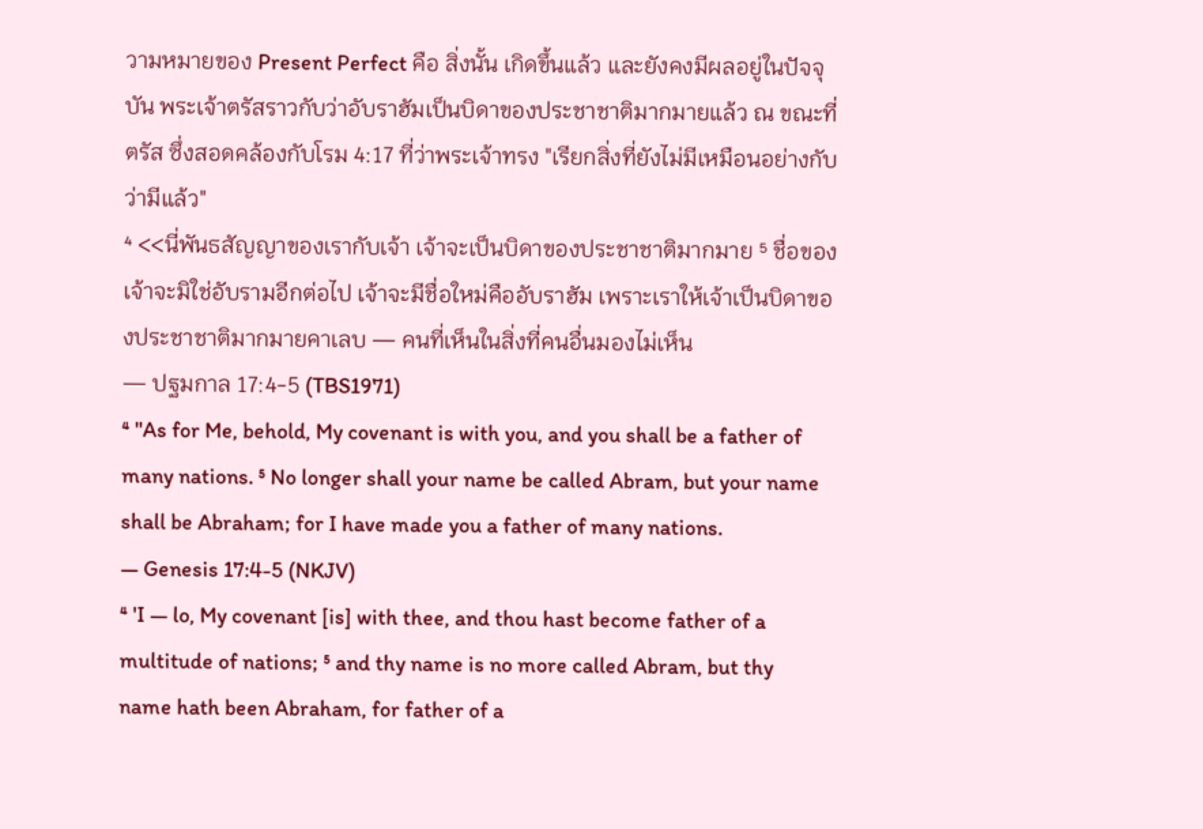วามหมายของ Present Perfect คือ สิ่งนั้น เกิดขึ้นแล้ว และยังคงมีผลอยู่ในปัจจุบัน พระเจ้าตรัสราวกับว่าอับราฮัมเป็นบิดาของประชาชาติมากมายแล้ว ณ ขณะที่ตรัส ซึ่งสอดคล้องกับโรม 4:17 ที่ว่าพระเจ้าทรง "เรียกสิ่งที่ยังไม่มีเหมือนอย่างกับว่ามีแล้ว"
⁴ <<นี่พันธสัญญาของเรากับเจ้า เจ้าจะเป็นบิดาของประชาชาติมากมาย ⁵ ชื่อของเจ้าจะมิใช่อับรามอีกต่อไป เจ้าจะมีชื่อใหม่คืออับราฮัม เพราะเราให้เจ้าเป็นบิดาของประชาชาติมากมายคาเลบ — คนที่เห็นในสิ่งที่คนอื่นมองไม่เห็น
— ปฐมกาล 17:4-5 (TBS1971)
⁴ "As for Me, behold, My covenant is with you, and you shall be a father of many nations. ⁵ No longer shall your name be called Abram, but your name shall be Abraham; for I have made you a father of many nations.
— Genesis 17:4-5 (NKJV)
⁴ 'I — lo, My covenant [is] with thee, and thou hast become father of a multitude of nations; ⁵ and thy name is no more called Abram, but thy name hath been Abraham, for father of a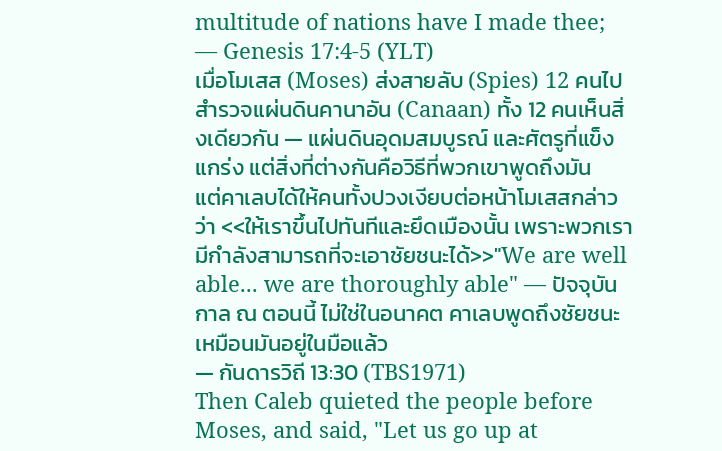multitude of nations have I made thee;
— Genesis 17:4-5 (YLT)
เมื่อโมเสส (Moses) ส่งสายลับ (Spies) 12 คนไปสำรวจแผ่นดินคานาอัน (Canaan) ทั้ง 12 คนเห็นสิ่งเดียวกัน — แผ่นดินอุดมสมบูรณ์ และศัตรูที่แข็งแกร่ง แต่สิ่งที่ต่างกันคือวิธีที่พวกเขาพูดถึงมัน
แต่คาเลบได้ให้คนทั้งปวงเงียบต่อหน้าโมเสสกล่าวว่า <<ให้เราขึ้นไปทันทีและยึดเมืองนั้น เพราะพวกเรามีกำลังสามารถที่จะเอาชัยชนะได้>>"We are well able... we are thoroughly able" — ปัจจุบันกาล ณ ตอนนี้ ไม่ใช่ในอนาคต คาเลบพูดถึงชัยชนะเหมือนมันอยู่ในมือแล้ว
— กันดารวิถี 13:30 (TBS1971)
Then Caleb quieted the people before Moses, and said, "Let us go up at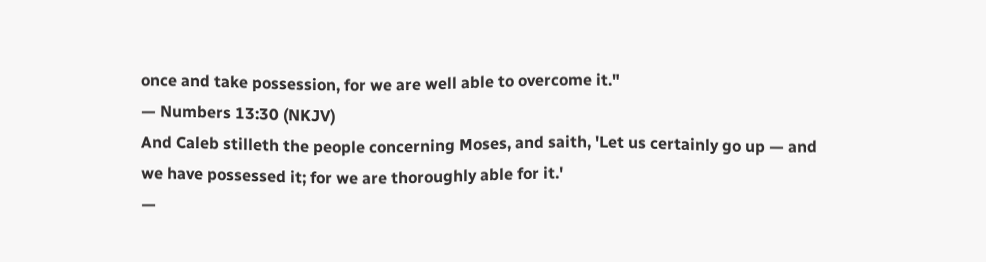once and take possession, for we are well able to overcome it."
— Numbers 13:30 (NKJV)
And Caleb stilleth the people concerning Moses, and saith, 'Let us certainly go up — and we have possessed it; for we are thoroughly able for it.'
—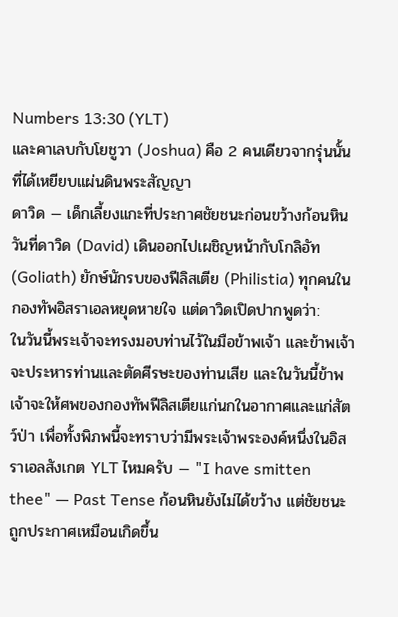Numbers 13:30 (YLT)
และคาเลบกับโยชูวา (Joshua) คือ 2 คนเดียวจากรุ่นนั้นที่ได้เหยียบแผ่นดินพระสัญญา
ดาวิด — เด็กเลี้ยงแกะที่ประกาศชัยชนะก่อนขว้างก้อนหิน
วันที่ดาวิด (David) เดินออกไปเผชิญหน้ากับโกลิอัท (Goliath) ยักษ์นักรบของฟีลิสเตีย (Philistia) ทุกคนในกองทัพอิสราเอลหยุดหายใจ แต่ดาวิดเปิดปากพูดว่า:
ในวันนี้พระเจ้าจะทรงมอบท่านไว้ในมือข้าพเจ้า และข้าพเจ้าจะประหารท่านและตัดศีรษะของท่านเสีย และในวันนี้ข้าพเจ้าจะให้ศพของกองทัพฟีลิสเตียแก่นกในอากาศและแก่สัตว์ป่า เพื่อทั้งพิภพนี้จะทราบว่ามีพระเจ้าพระองค์หนึ่งในอิสราเอลสังเกต YLT ไหมครับ — "I have smitten thee" — Past Tense ก้อนหินยังไม่ได้ขว้าง แต่ชัยชนะถูกประกาศเหมือนเกิดขึ้น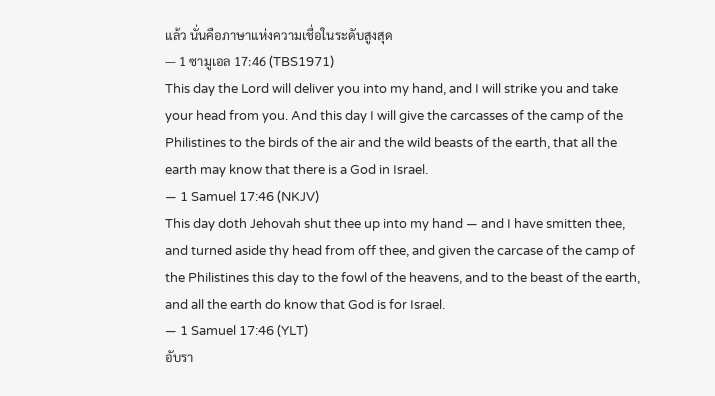แล้ว นั่นคือภาษาแห่งความเชื่อในระดับสูงสุด
— 1 ซามูเอล 17:46 (TBS1971)
This day the Lord will deliver you into my hand, and I will strike you and take your head from you. And this day I will give the carcasses of the camp of the Philistines to the birds of the air and the wild beasts of the earth, that all the earth may know that there is a God in Israel.
— 1 Samuel 17:46 (NKJV)
This day doth Jehovah shut thee up into my hand — and I have smitten thee, and turned aside thy head from off thee, and given the carcase of the camp of the Philistines this day to the fowl of the heavens, and to the beast of the earth, and all the earth do know that God is for Israel.
— 1 Samuel 17:46 (YLT)
อับรา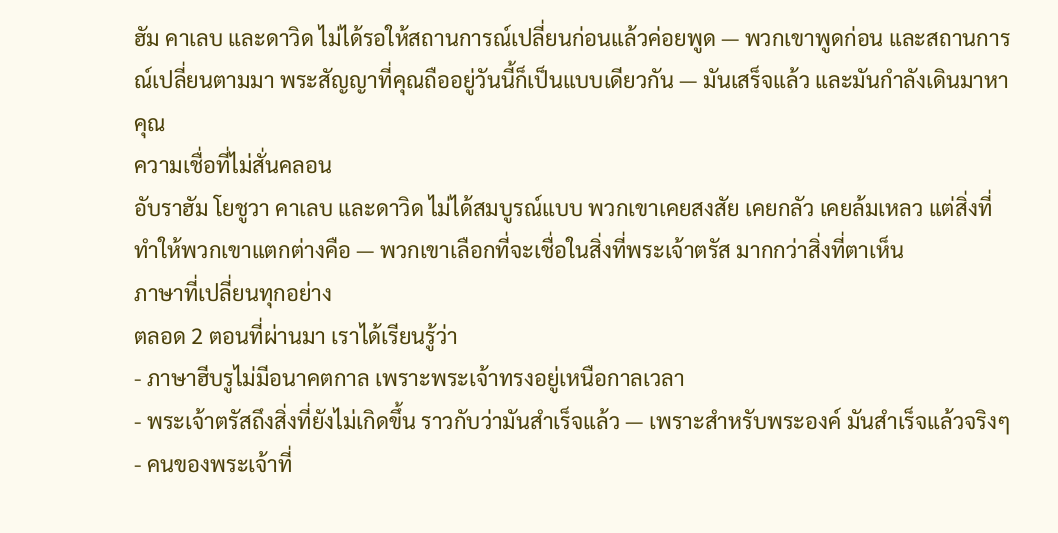ฮัม คาเลบ และดาวิด ไม่ได้รอให้สถานการณ์เปลี่ยนก่อนแล้วค่อยพูด — พวกเขาพูดก่อน และสถานการณ์เปลี่ยนตามมา พระสัญญาที่คุณถืออยู่วันนี้ก็เป็นแบบเดียวกัน — มันเสร็จแล้ว และมันกำลังเดินมาหาคุณ
ความเชื่อที่ไม่สั่นคลอน
อับราฮัม โยชูวา คาเลบ และดาวิด ไม่ได้สมบูรณ์แบบ พวกเขาเคยสงสัย เคยกลัว เคยล้มเหลว แต่สิ่งที่ทำให้พวกเขาแตกต่างคือ — พวกเขาเลือกที่จะเชื่อในสิ่งที่พระเจ้าตรัส มากกว่าสิ่งที่ตาเห็น
ภาษาที่เปลี่ยนทุกอย่าง
ตลอด 2 ตอนที่ผ่านมา เราได้เรียนรู้ว่า
- ภาษาฮีบรูไม่มีอนาคตกาล เพราะพระเจ้าทรงอยู่เหนือกาลเวลา
- พระเจ้าตรัสถึงสิ่งที่ยังไม่เกิดขึ้น ราวกับว่ามันสำเร็จแล้ว — เพราะสำหรับพระองค์ มันสำเร็จแล้วจริงๆ
- คนของพระเจ้าที่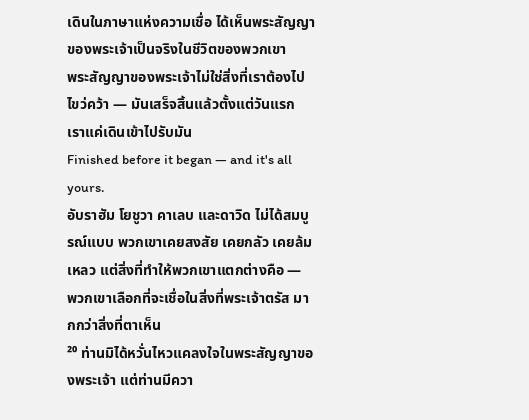เดินในภาษาแห่งความเชื่อ ได้เห็นพระสัญญาของพระเจ้าเป็นจริงในชีวิตของพวกเขา
พระสัญญาของพระเจ้าไม่ใช่สิ่งที่เราต้องไปไขว่คว้า — มันเสร็จสิ้นแล้วตั้งแต่วันแรก เราแค่เดินเข้าไปรับมัน
Finished before it began — and it's all yours.
อับราฮัม โยชูวา คาเลบ และดาวิด ไม่ได้สมบูรณ์แบบ พวกเขาเคยสงสัย เคยกลัว เคยล้มเหลว แต่สิ่งที่ทำให้พวกเขาแตกต่างคือ — พวกเขาเลือกที่จะเชื่อในสิ่งที่พระเจ้าตรัส มากกว่าสิ่งที่ตาเห็น
²⁰ ท่านมิได้หวั่นไหวแคลงใจในพระสัญญาของพระเจ้า แต่ท่านมีควา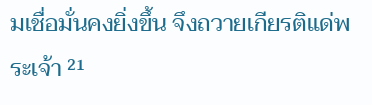มเชื่อมั่นคงยิ่งขึ้น จึงถวายเกียรติแด่พระเจ้า ²¹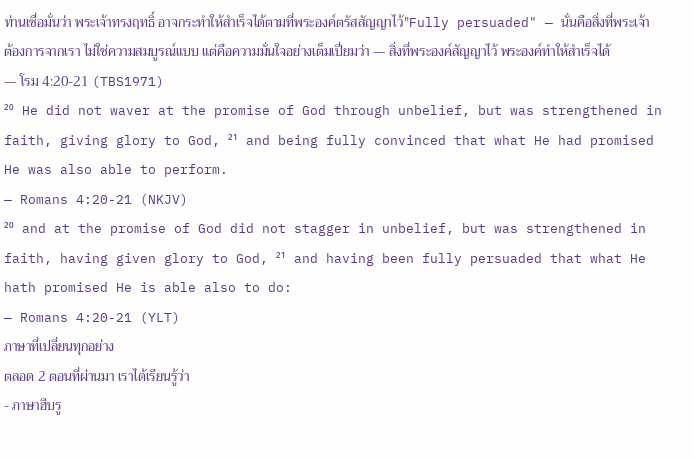ท่านเชื่อมั่นว่า พระเจ้าทรงฤทธิ์ อาจกระทำให้สำเร็จได้ตามที่พระองค์ตรัสสัญญาไว้"Fully persuaded" — นั่นคือสิ่งที่พระเจ้าต้องการจากเรา ไม่ใช่ความสมบูรณ์แบบ แต่คือความมั่นใจอย่างเต็มเปี่ยมว่า — สิ่งที่พระองค์สัญญาไว้ พระองค์ทำให้สำเร็จได้
— โรม 4:20-21 (TBS1971)
²⁰ He did not waver at the promise of God through unbelief, but was strengthened in faith, giving glory to God, ²¹ and being fully convinced that what He had promised He was also able to perform.
— Romans 4:20-21 (NKJV)
²⁰ and at the promise of God did not stagger in unbelief, but was strengthened in faith, having given glory to God, ²¹ and having been fully persuaded that what He hath promised He is able also to do:
— Romans 4:20-21 (YLT)
ภาษาที่เปลี่ยนทุกอย่าง
ตลอด 2 ตอนที่ผ่านมา เราได้เรียนรู้ว่า
- ภาษาฮีบรู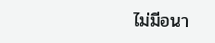ไม่มีอนา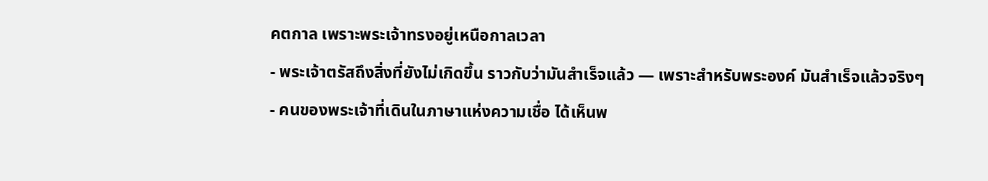คตกาล เพราะพระเจ้าทรงอยู่เหนือกาลเวลา
- พระเจ้าตรัสถึงสิ่งที่ยังไม่เกิดขึ้น ราวกับว่ามันสำเร็จแล้ว — เพราะสำหรับพระองค์ มันสำเร็จแล้วจริงๆ
- คนของพระเจ้าที่เดินในภาษาแห่งความเชื่อ ได้เห็นพ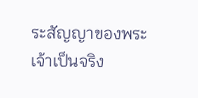ระสัญญาของพระเจ้าเป็นจริง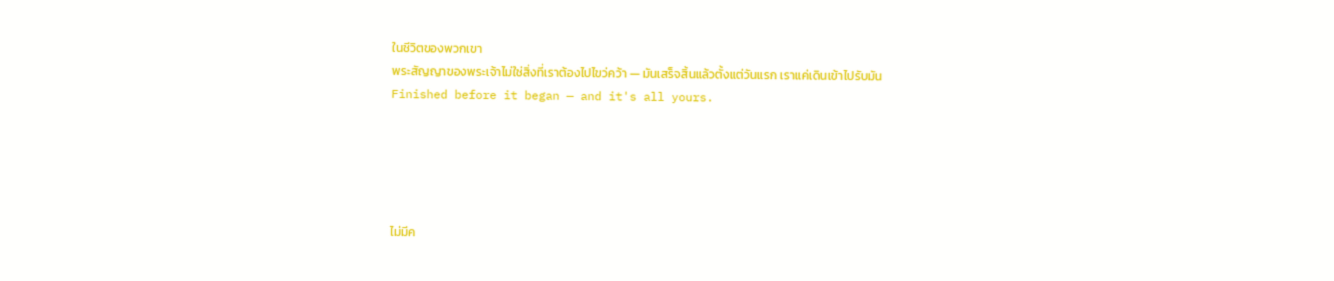ในชีวิตของพวกเขา
พระสัญญาของพระเจ้าไม่ใช่สิ่งที่เราต้องไปไขว่คว้า — มันเสร็จสิ้นแล้วตั้งแต่วันแรก เราแค่เดินเข้าไปรับมัน
Finished before it began — and it's all yours.





ไม่มีค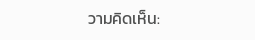วามคิดเห็น: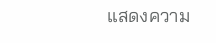แสดงความ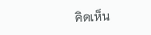คิดเห็น